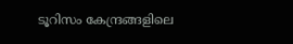ടൂറിസം കേന്ദ്രങ്ങളിലെ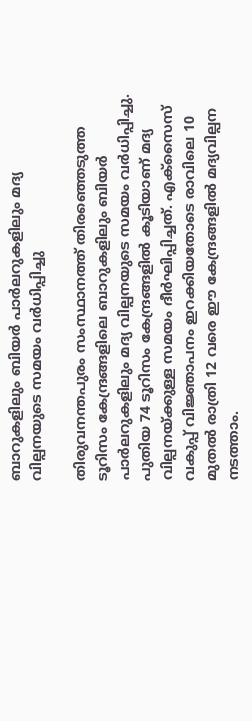ബാറുകളിലും ബിയര്‍ പാര്‍ലറുകളിലും മദ്യ വില്പനയുടെ സമയം വര്‍ധിപ്പിച്ചു

തിരുവനന്തപുരം സംസ്ഥാനത്ത് തിരഞ്ഞെടുത്ത ടൂറിസം കേന്ദ്രങ്ങളിലെ ബാറുകളിലും ബിയര്‍ പാര്‍ലറുകളിലും മദ്യ വില്പനയുടെ സമയം വര്‍ധിപ്പിച്ചു. പുതിയ 74 ടൂറിസം കേന്ദ്രങ്ങളില്‍ കൂടിയാണ് മദ്യ വില്പനയ്ക്കുള്ള സമയം ദീര്‍ഘിപ്പിച്ചത്. എക്‌സൈസ് വകുപ്പ് വിജ്ഞാപനം ഇറക്കിയതോടെ രാവിലെ 10 മുതല്‍ രാത്രി 12 വരെ ഈ കേന്ദ്രങ്ങളില്‍ മദ്യവില്പന നടത്താം.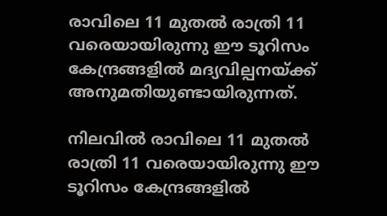രാവിലെ 11 മുതല്‍ രാത്രി 11 വരെയായിരുന്നു ഈ ടൂറിസം കേന്ദ്രങ്ങളില്‍ മദ്യവില്പനയ്ക്ക് അനുമതിയുണ്ടായിരുന്നത്.

നിലവില്‍ രാവിലെ 11 മുതല്‍ രാത്രി 11 വരെയായിരുന്നു ഈ ടൂറിസം കേന്ദ്രങ്ങളില്‍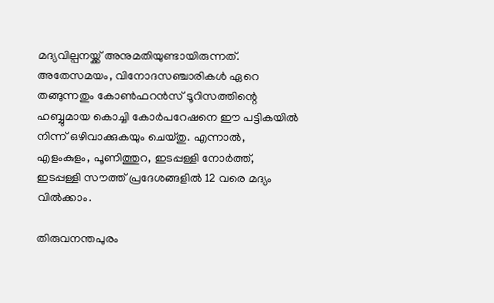മദ്യവില്പനയ്ക്ക് അനുമതിയുണ്ടായിരുന്നത്. അതേസമയം, വിനോദസഞ്ചാരികള്‍ ഏറെ തങ്ങുന്നതും കോണ്‍ഫറന്‍സ് ടൂറിസത്തിന്റെ ഹബ്ബുമായ കൊച്ചി കോര്‍പറേഷനെ ഈ പട്ടികയില്‍ നിന്ന് ഒഴിവാക്കുകയും ചെയ്തു. എന്നാല്‍, എളംകുളം, പൂണിത്തുറ, ഇടപ്പള്ളി നോര്‍ത്ത്, ഇടപ്പള്ളി സൗത്ത് പ്രദേശങ്ങളില്‍ 12 വരെ മദ്യം വില്‍ക്കാം.

തിരുവനന്തപുരം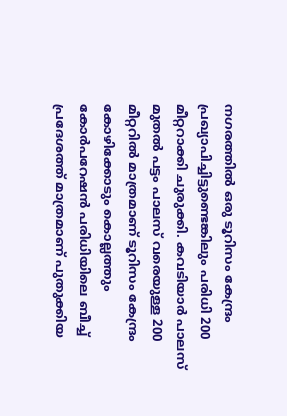നഗരത്തില്‍ ഒരു ടൂറിസം കേന്ദ്രം പ്രഖ്യാപിച്ചിട്ടുണ്ടെങ്കിലും പരിധി 200 മീറ്ററാക്കി ചുരുക്കി. കവടിയാര്‍ പാലസ് മുതല്‍ പട്ടം പാലസ് വരെയുള്ള 200 മീറ്ററില്‍ മാത്രമാണ് ടൂറിസം കേന്ദ്രം കോഴിക്കോടും കൊല്ലത്തും കോര്‍പറേഷന്‍ പരിധിയിലെ ബീച്ച്‌ പ്രദേശത്ത് മാത്രമാണ് പുതുക്കിയ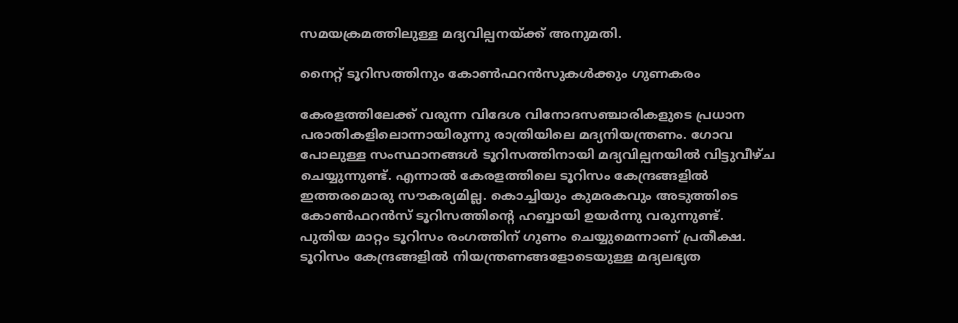സമയക്രമത്തിലുള്ള മദ്യവില്പനയ്ക്ക് അനുമതി.

നൈറ്റ് ടൂറിസത്തിനും കോണ്‍ഫറന്‍സുകള്‍ക്കും ഗുണകരം

കേരളത്തിലേക്ക് വരുന്ന വിദേശ വിനോദസഞ്ചാരികളുടെ പ്രധാന പരാതികളിലൊന്നായിരുന്നു രാത്രിയിലെ മദ്യനിയന്ത്രണം. ഗോവ പോലുള്ള സംസ്ഥാനങ്ങള്‍ ടൂറിസത്തിനായി മദ്യവില്പനയില്‍ വിട്ടുവീഴ്ച ചെയ്യുന്നുണ്ട്. എന്നാല്‍ കേരളത്തിലെ ടൂറിസം കേന്ദ്രങ്ങളില്‍ ഇത്തരമൊരു സൗകര്യമില്ല. കൊച്ചിയും കുമരകവും അടുത്തിടെ കോണ്‍ഫറന്‍സ് ടൂറിസത്തിന്റെ ഹബ്ബായി ഉയര്‍ന്നു വരുന്നുണ്ട്. പുതിയ മാറ്റം ടൂറിസം രംഗത്തിന് ഗുണം ചെയ്യുമെന്നാണ് പ്രതീക്ഷ. ടൂറിസം കേന്ദ്രങ്ങളില്‍ നിയന്ത്രണങ്ങളോടെയുള്ള മദ്യലഭ്യത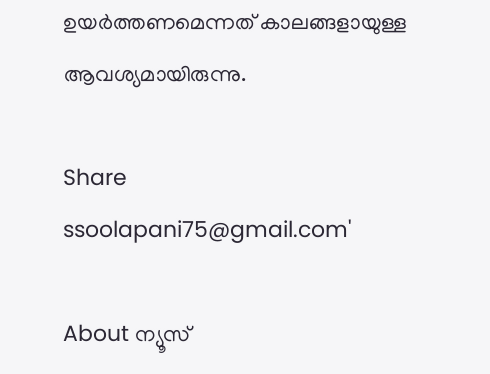ഉയര്‍ത്തണമെന്നത് കാലങ്ങളായുള്ള ആവശ്യമായിരുന്നു.

Share
ssoolapani75@gmail.com'

About ന്യൂസ്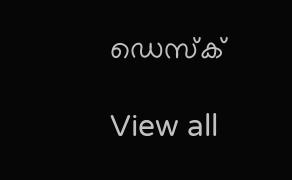ഡെസ്ക്

View all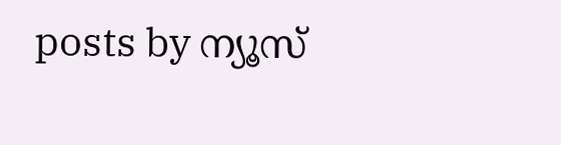posts by ന്യൂസ്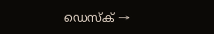ഡെസ്ക് →